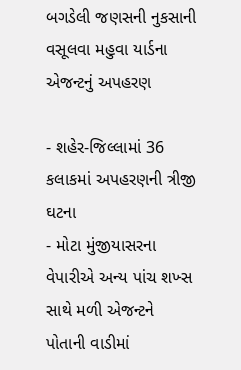બગડેલી જણસની નુકસાની વસૂલવા મહુવા યાર્ડના એજન્ટનું અપહરણ

- શહેર-જિલ્લામાં 36 કલાકમાં અપહરણની ત્રીજી ઘટના
- મોટા મુંજીયાસરના વેપારીએ અન્ય પાંચ શખ્સ સાથે મળી એજન્ટને પોતાની વાડીમાં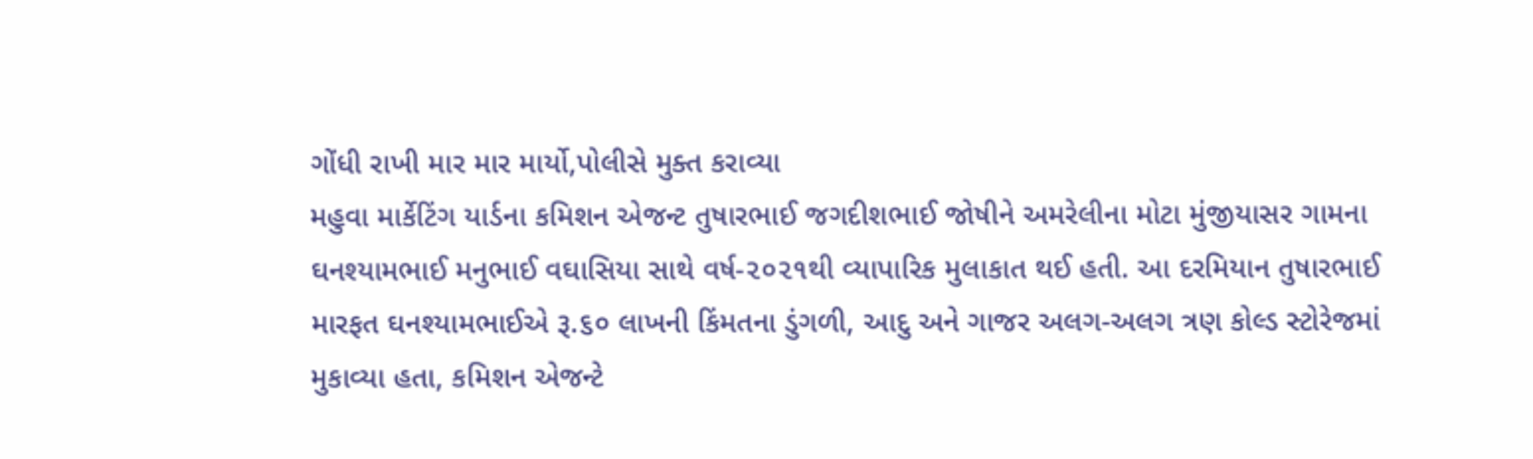ગોંધી રાખી માર માર માર્યો,પોલીસે મુક્ત કરાવ્યા
મહુવા માર્કેટિંગ યાર્ડના કમિશન એજન્ટ તુષારભાઈ જગદીશભાઈ જોષીને અમરેલીના મોટા મુંજીયાસર ગામના ઘનશ્યામભાઈ મનુભાઈ વઘાસિયા સાથે વર્ષ-૨૦૨૧થી વ્યાપારિક મુલાકાત થઈ હતી. આ દરમિયાન તુષારભાઈ મારફત ઘનશ્યામભાઈએ રૂ.૬૦ લાખની કિંમતના ડુંગળી, આદુ અને ગાજર અલગ-અલગ ત્રણ કોલ્ડ સ્ટોરેજમાં મુકાવ્યા હતા, કમિશન એજન્ટે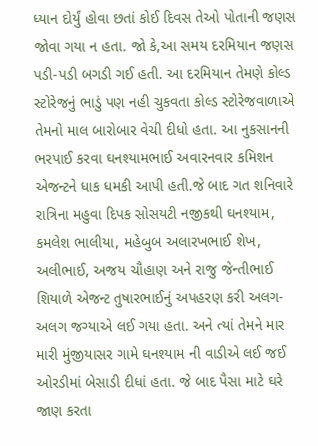ધ્યાન દોર્યું હોવા છતાં કોઈ દિવસ તેઓ પોતાની જણસ જોવા ગયા ન હતા. જો કે,આ સમય દરમિયાન જણસ પડી-પડી બગડી ગઈ હતી. આ દરમિયાન તેમણે કોલ્ડ સ્ટોરેજનું ભાડું પણ નહી ચુકવતા કોલ્ડ સ્ટોરેજવાળાએ તેમનો માલ બારોબાર વેચી દીધો હતા. આ નુકસાનની ભરપાઈ કરવા ઘનશ્યામભાઈ અવારનવાર કમિશન એજન્ટને ધાક ધમકી આપી હતી.જે બાદ ગત શનિવારે રાત્રિના મહુવા દિપક સોસયટી નજીકથી ઘનશ્યામ, કમલેશ ભાલીયા, મહેબુબ અલારખભાઈ શેખ, અલીભાઈ, અજય ચૌહાણ અને રાજુ જેન્તીભાઈ શિયાળે એજન્ટ તુષારભાઈનું અપહરણ કરી અલગ-અલગ જગ્યાએ લઈ ગયા હતા. અને ત્યાં તેમને માર મારી મુંજીયાસર ગામે ઘનશ્યામ ની વાડીએ લઈ જઈ ઓરડીમાં બેસાડી દીધાં હતા. જે બાદ પૈસા માટે ઘરે જાણ કરતા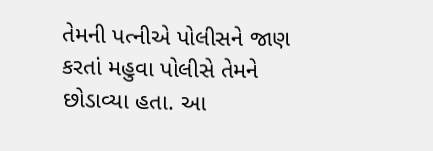તેમની પત્નીએ પોલીસને જાણ કરતાં મહુવા પોલીસે તેમને છોડાવ્યા હતા. આ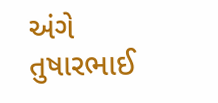અંગે તુષારભાઈ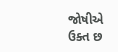જોષીએ ઉક્ત છ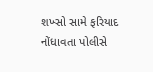શખ્સો સામે ફરિયાદ નોંધાવતા પોલીસે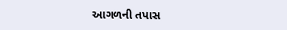આગળની તપાસ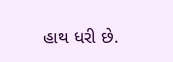હાથ ધરી છે.